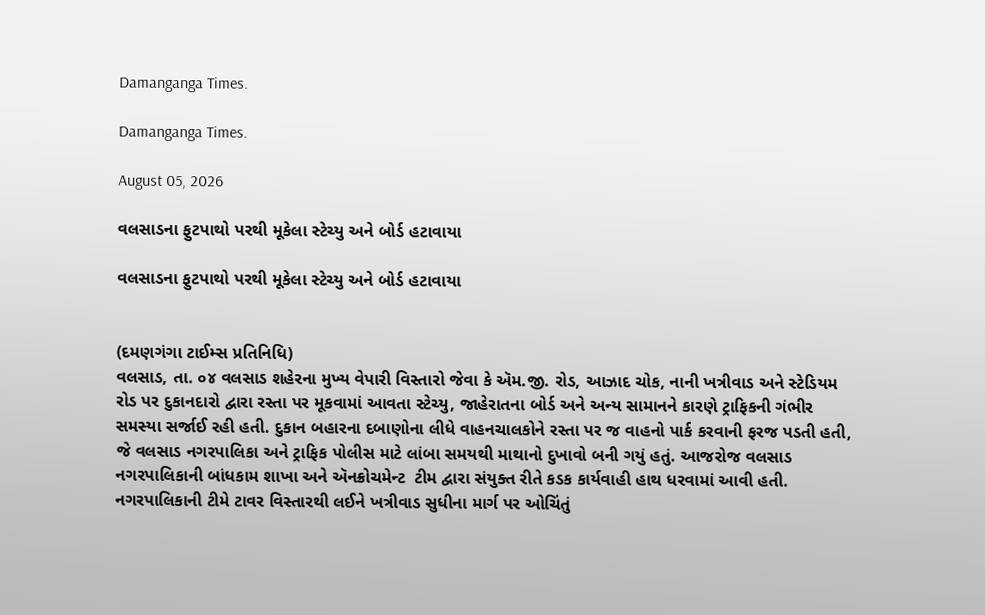Damanganga Times.

Damanganga Times.

August 05, 2026

વલસાડના ફુટપાથો પરથી મૂકેલા સ્ટેચ્યુ અને બોર્ડ હટાવાયા

વલસાડના ફુટપાથો પરથી મૂકેલા સ્ટેચ્યુ અને બોર્ડ હટાવાયા


(દમણગંગા ટાઈમ્સ પ્રતિનિધિ)
વલસાડ, તા. ૦૪ વલસાડ શહેરના મુખ્ય વેપારી વિસ્તારો જેવા કે ઍમ.જી. રોડ, આઝાદ ચોક, નાની ખત્રીવાડ અને સ્ટેડિયમ રોડ પર દુકાનદારો દ્વારા રસ્તા પર મૂકવામાં આવતા સ્ટેચ્યુ, જાહેરાતના બોર્ડ અને અન્ય સામાનને કારણે ટ્રાફિકની ગંભીર સમસ્યા સર્જાઈ રહી હતી. દુકાન બહારના દબાણોના લીધે વાહનચાલકોને રસ્તા પર જ વાહનો પાર્ક કરવાની ફરજ પડતી હતી, જે વલસાડ નગરપાલિકા અને ટ્રાફિક પોલીસ માટે લાંબા સમયથી માથાનો દુખાવો બની ગયું હતું. આજરોજ વલસાડ નગરપાલિકાની બાંધકામ શાખા અને ઍનક્રોચમેન્ટ  ટીમ દ્વારા સંયુક્ત રીતે કડક કાર્યવાહી હાથ ધરવામાં આવી હતી. નગરપાલિકાની ટીમે ટાવર વિસ્તારથી લઈને ખત્રીવાડ સુધીના માર્ગ પર ઓચિંતું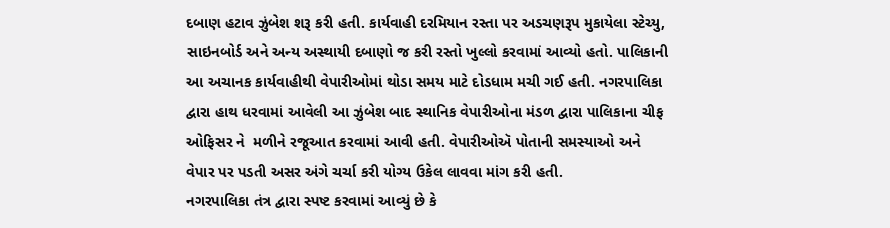દબાણ હટાવ ઝુંબેશ શરૂ કરી હતી. કાર્યવાહી દરમિયાન રસ્તા પર અડચણરૂપ મુકાયેલા સ્ટેચ્યુ, સાઇનબોર્ડ અને અન્ય અસ્થાયી દબાણો જ કરી રસ્તો ખુલ્લો કરવામાં આવ્યો હતો. પાલિકાની આ અચાનક કાર્યવાહીથી વેપારીઓમાં થોડા સમય માટે દોડધામ મચી ગઈ હતી. નગરપાલિકા દ્વારા હાથ ધરવામાં આવેલી આ ઝુંબેશ બાદ સ્થાનિક વેપારીઓના મંડળ દ્વારા પાલિકાના ચીફ ઓફિસર ને  મળીને રજૂઆત કરવામાં આવી હતી. વેપારીઓઍ પોતાની સમસ્યાઓ અને વેપાર પર પડતી અસર અંગે ચર્ચા કરી યોગ્ય ઉકેલ લાવવા માંગ કરી હતી.
નગરપાલિકા તંત્ર દ્વારા સ્પષ્ટ કરવામાં આવ્યું છે કે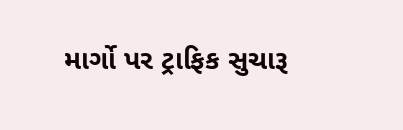માર્ગો પર ટ્રાફિક સુચારૂ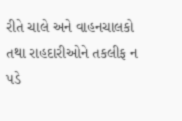રીતે ચાલે અને વાહનચાલકો તથા રાહદારીઓને તકલીફ ન પડે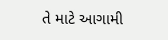તે માટે આગામી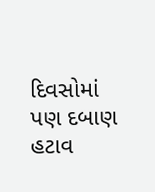દિવસોમાં પણ દબાણ હટાવ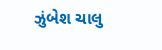ઝુંબેશ ચાલુ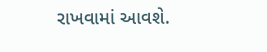રાખવામાં આવશે.